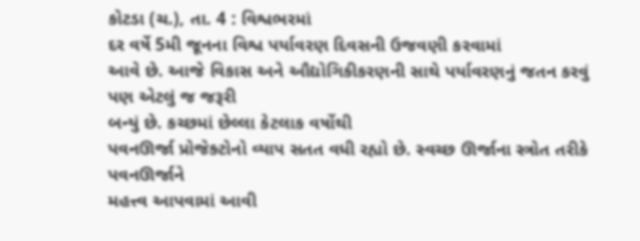કોટડા (ચ.), તા. 4 : વિશ્વભરમાં
દર વર્ષે 5મી જૂનના વિશ્વ પર્યાવરણ દિવસની ઉજવણી કરવામાં
આવે છે. આજે વિકાસ અને ઔદ્યોગિકીકરણની સાથે પર્યાવરણનું જતન કરવું પણ એટલું જ જરૂરી
બન્યું છે. કચ્છમાં છેલ્લા કેટલાક વર્ષોથી
પવનઊર્જા પ્રોજેક્ટોનો વ્યાપ સતત વધી રહ્યો છે. સ્વચ્છ ઊર્જાના સ્ત્રોત તરીકે પવનઊર્જાને
મહત્ત્વ આપવામાં આવી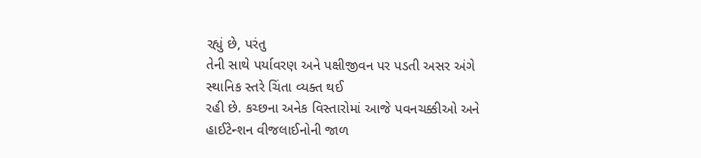રહ્યું છે, પરંતુ
તેની સાથે પર્યાવરણ અને પક્ષીજીવન પર પડતી અસર અંગે સ્થાનિક સ્તરે ચિંતા વ્યક્ત થઈ
રહી છે. કચ્છના અનેક વિસ્તારોમાં આજે પવનચક્કીઓ અને હાઈટેન્શન વીજલાઈનોની જાળ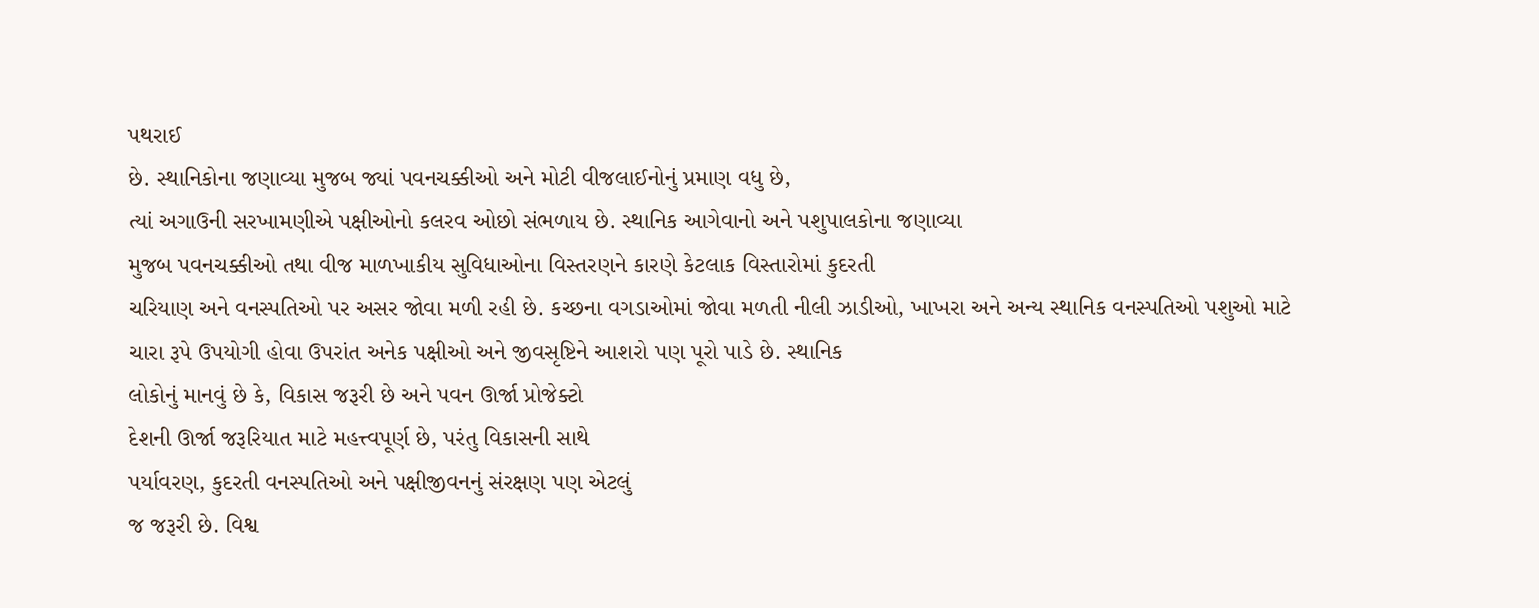પથરાઈ
છે. સ્થાનિકોના જણાવ્યા મુજબ જ્યાં પવનચક્કીઓ અને મોટી વીજલાઈનોનું પ્રમાણ વધુ છે,
ત્યાં અગાઉની સરખામણીએ પક્ષીઓનો કલરવ ઓછો સંભળાય છે. સ્થાનિક આગેવાનો અને પશુપાલકોના જણાવ્યા
મુજબ પવનચક્કીઓ તથા વીજ માળખાકીય સુવિધાઓના વિસ્તરણને કારણે કેટલાક વિસ્તારોમાં કુદરતી
ચરિયાણ અને વનસ્પતિઓ પર અસર જોવા મળી રહી છે. કચ્છના વગડાઓમાં જોવા મળતી નીલી ઝાડીઓ, ખાખરા અને અન્ય સ્થાનિક વનસ્પતિઓ પશુઓ માટે
ચારા રૂપે ઉપયોગી હોવા ઉપરાંત અનેક પક્ષીઓ અને જીવસૃષ્ટિને આશરો પણ પૂરો પાડે છે. સ્થાનિક
લોકોનું માનવું છે કે, વિકાસ જરૂરી છે અને પવન ઊર્જા પ્રોજેક્ટો
દેશની ઊર્જા જરૂરિયાત માટે મહત્ત્વપૂર્ણ છે, પરંતુ વિકાસની સાથે
પર્યાવરણ, કુદરતી વનસ્પતિઓ અને પક્ષીજીવનનું સંરક્ષણ પણ એટલું
જ જરૂરી છે. વિશ્વ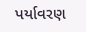પર્યાવરણ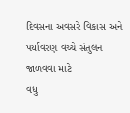દિવસના અવસરે વિકાસ અને પર્યાવરણ વચ્ચે સંતુલન જાળવવા માટે
વધુ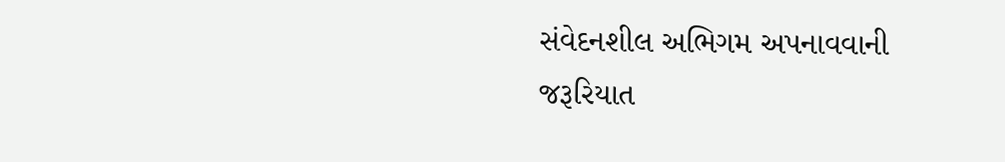સંવેદનશીલ અભિગમ અપનાવવાની જરૂરિયાત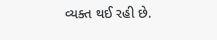વ્યક્ત થઈ રહી છે.